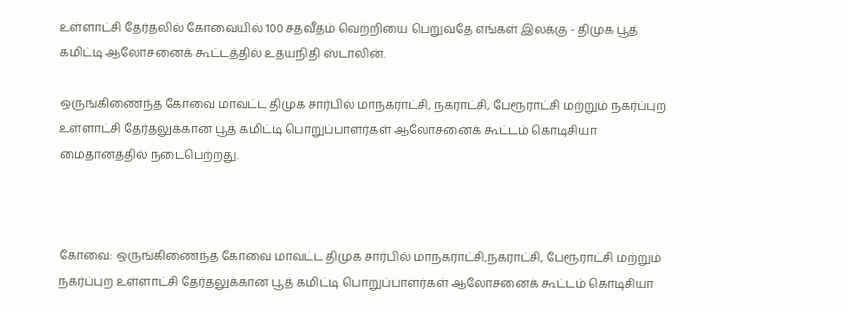உள்ளாட்சி தேர்தலில் கோவையில் 100 சதவீதம் வெற்றியை பெறுவதே எங்கள் இலக்கு - திமுக பூத் கமிட்டி ஆலோசனைக் கூட்டத்தில் உதயநிதி ஸ்டாலின்.

ஒருங்கிணைந்த கோவை மாவட்ட திமுக சார்பில் மாநகராட்சி, நகராட்சி, பேரூராட்சி மற்றும் நகர்ப்புற உள்ளாட்சி தேர்தலுக்கான பூத் கமிட்டி பொறுப்பாளர்கள் ஆலோசனைக் கூட்டம் கொடிசியா மைதானத்தில் நடைபெற்றது.



கோவை: ஒருங்கிணைந்த கோவை மாவட்ட திமுக சார்பில் மாநகராட்சி,நகராட்சி, பேரூராட்சி மற்றும் நகர்ப்புற உள்ளாட்சி தேர்தலுக்கான பூத் கமிட்டி பொறுப்பாளர்கள் ஆலோசனைக் கூட்டம் கொடிசியா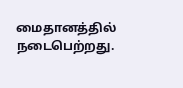மைதானத்தில் நடைபெற்றது.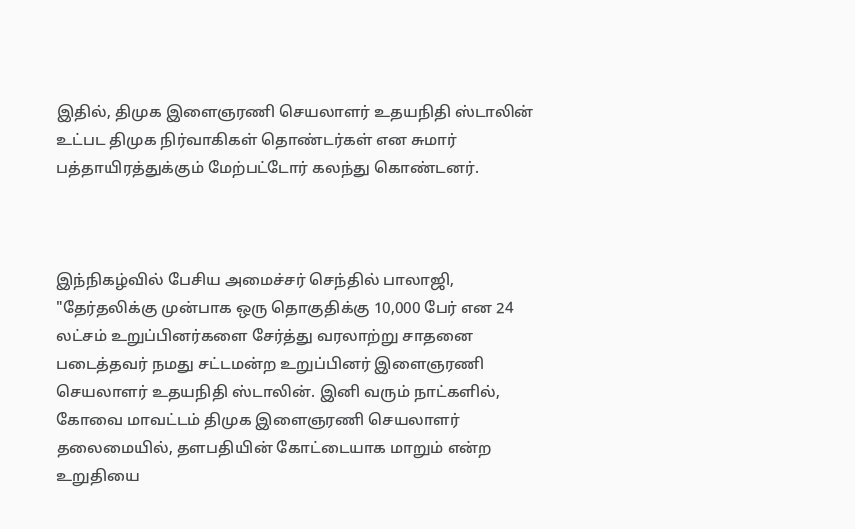இதில், திமுக இளைஞரணி செயலாளர் உதயநிதி ஸ்டாலின் உட்பட திமுக நிர்வாகிகள் தொண்டர்கள் என சுமார் பத்தாயிரத்துக்கும் மேற்பட்டோர் கலந்து கொண்டனர்.



இந்நிகழ்வில் பேசிய அமைச்சர் செந்தில் பாலாஜி, "தேர்தலிக்கு முன்பாக ஒரு தொகுதிக்கு 10,000 பேர் என 24 லட்சம் உறுப்பினர்களை சேர்த்து வரலாற்று சாதனை படைத்தவர் நமது சட்டமன்ற உறுப்பினர் இளைஞரணி செயலாளர் உதயநிதி ஸ்டாலின். இனி வரும் நாட்களில், கோவை மாவட்டம் திமுக இளைஞரணி செயலாளர் தலைமையில், தளபதியின் கோட்டையாக மாறும் என்ற உறுதியை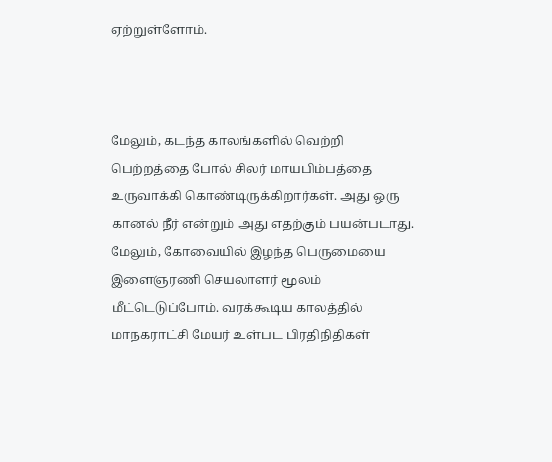ஏற்றுள்ளோம்.



மேலும், கடந்த காலங்களில் வெற்றி பெற்றத்தை போல் சிலர் மாயபிம்பத்தை உருவாக்கி கொண்டிருக்கிறார்கள். அது ஒரு கானல் நீர் என்றும் அது எதற்கும் பயன்படாது. மேலும், கோவையில் இழந்த பெருமையை இளைஞரணி செயலாளர் மூலம் மீட்டெடுப்போம். வரக்கூடிய காலத்தில் மாநகராட்சி மேயர் உள்பட பிரதிநிதிகள்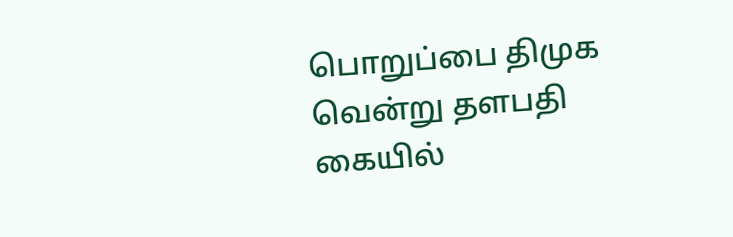பொறுப்பை திமுக வென்று தளபதி கையில்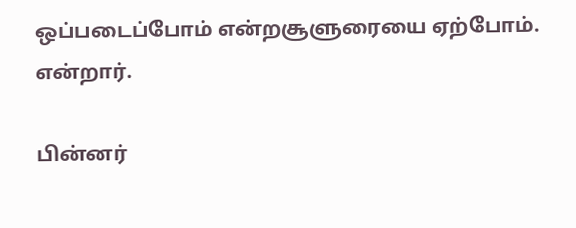ஒப்படைப்போம் என்றசூளுரையை ஏற்போம். என்றார்.

பின்னர்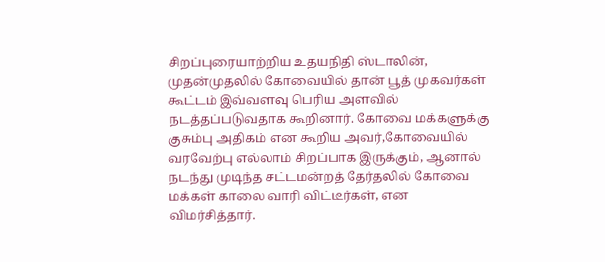சிறப்புரையாற்றிய உதயநிதி ஸ்டாலின், முதன்முதலில் கோவையில் தான் பூத் முகவர்கள் கூட்டம் இவ்வளவு பெரிய அளவில் நடத்தப்படுவதாக கூறினார். கோவை மக்களுக்கு குசும்பு அதிகம் என கூறிய அவர்,கோவையில் வரவேற்பு எல்லாம் சிறப்பாக இருக்கும், ஆனால் நடந்து முடிந்த சட்டமன்றத் தேர்தலில் கோவை மக்கள் காலை வாரி விட்டீர்கள், என விமர்சித்தார்.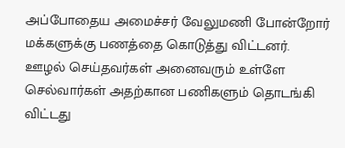அப்போதைய அமைச்சர் வேலுமணி போன்றோர் மக்களுக்கு பணத்தை கொடுத்து விட்டனர். ஊழல் செய்தவர்கள் அனைவரும் உள்ளே செல்வார்கள் அதற்கான பணிகளும் தொடங்கி விட்டது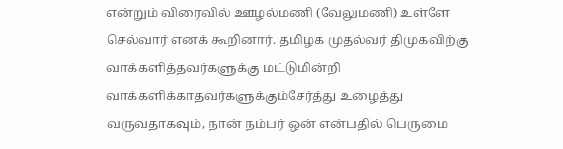என்றும் விரைவில் ஊழல்மணி (வேலுமணி) உள்ளே செல்வார் எனக் கூறினார். தமிழக முதல்வர் திமுகவிற்கு வாக்களித்தவர்களுக்கு மட்டுமின்றி வாக்களிக்காதவர்களுக்கும்சேர்த்து உழைத்து வருவதாகவும், நான் நம்பர் ஒன் என்பதில் பெருமை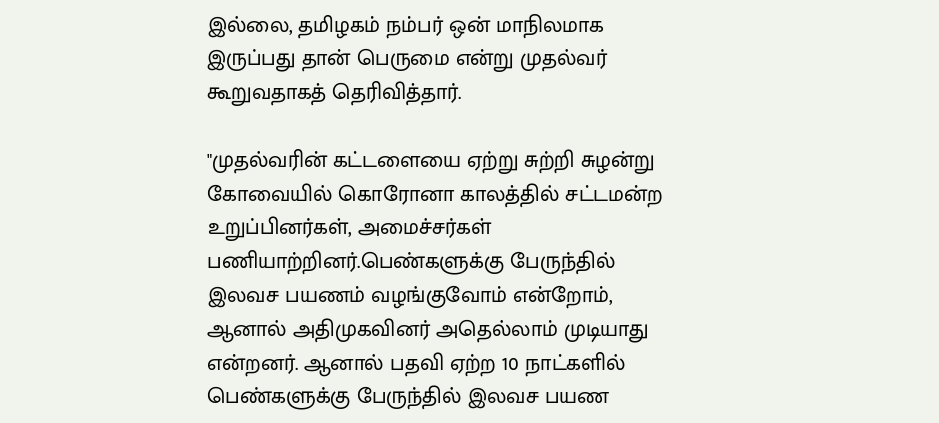இல்லை, தமிழகம் நம்பர் ஒன் மாநிலமாக இருப்பது தான் பெருமை என்று முதல்வர் கூறுவதாகத் தெரிவித்தார்.

"முதல்வரின் கட்டளையை ஏற்று சுற்றி சுழன்று கோவையில் கொரோனா காலத்தில் சட்டமன்ற உறுப்பினர்கள், அமைச்சர்கள் பணியாற்றினர்.பெண்களுக்கு பேருந்தில் இலவச பயணம் வழங்குவோம் என்றோம், ஆனால் அதிமுகவினர் அதெல்லாம் முடியாது என்றனர். ஆனால் பதவி ஏற்ற 10 நாட்களில் பெண்களுக்கு பேருந்தில் இலவச பயண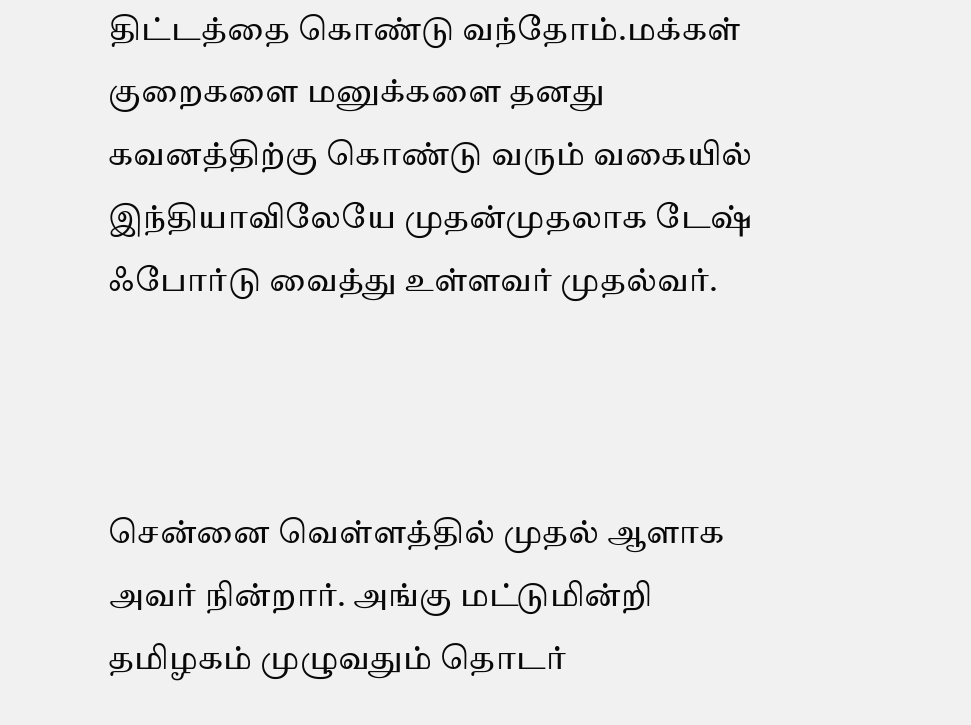திட்டத்தை கொண்டு வந்தோம்.மக்கள் குறைகளை மனுக்களை தனது கவனத்திற்கு கொண்டு வரும் வகையில் இந்தியாவிலேயே முதன்முதலாக டேஷ் ஃபோர்டு வைத்து உள்ளவர் முதல்வர்.



சென்னை வெள்ளத்தில் முதல் ஆளாக அவர் நின்றார். அங்கு மட்டுமின்றி தமிழகம் முழுவதும் தொடர்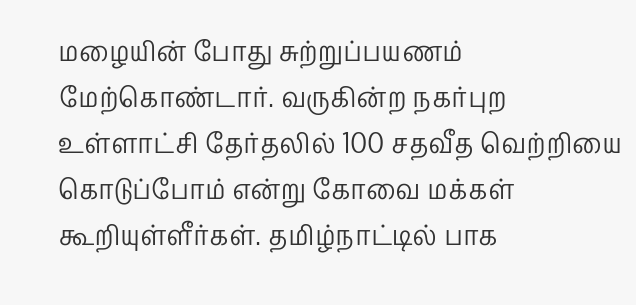மழையின் போது சுற்றுப்பயணம் மேற்கொண்டார். வருகின்ற நகர்புற உள்ளாட்சி தேர்தலில் 100 சதவீத வெற்றியை கொடுப்போம் என்று கோவை மக்கள் கூறியுள்ளீர்கள். தமிழ்நாட்டில் பாக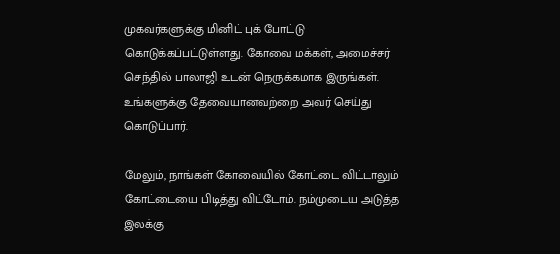முகவர்களுக்கு மினிட் புக் போட்டு கொடுக்கப்பட்டுள்ளது. கோவை மக்கள், அமைச்சர் செந்தில் பாலாஜி உடன் நெருக்கமாக இருங்கள். உங்களுக்கு தேவையானவற்றை அவர் செய்து கொடுப்பார்.

மேலும், நாங்கள் கோவையில் கோட்டை விட்டாலும் கோட்டையை பிடித்து விட்டோம். நம்முடைய அடுத்த இலக்கு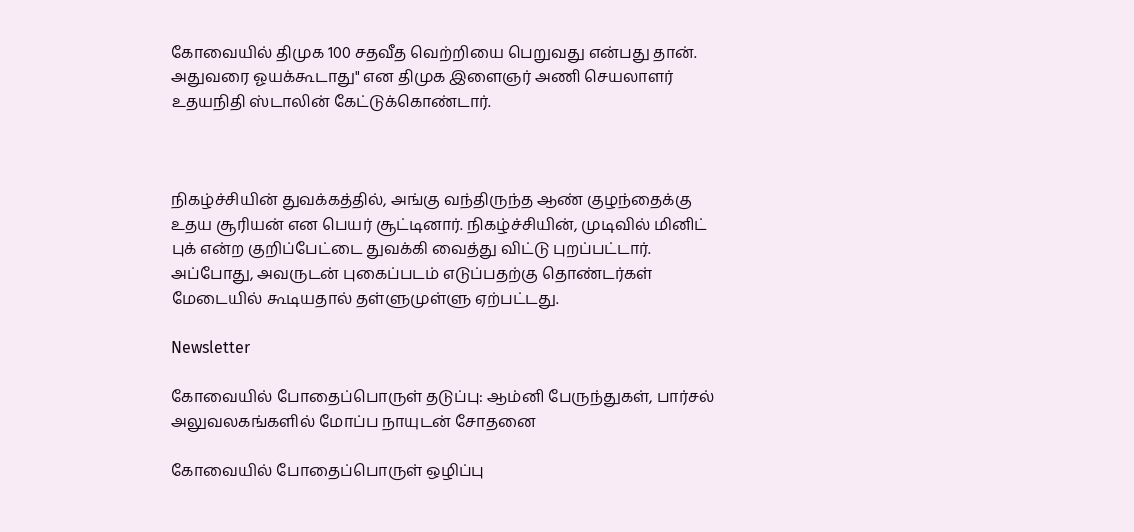கோவையில் திமுக 100 சதவீத வெற்றியை பெறுவது என்பது தான். அதுவரை ஓயக்கூடாது" என திமுக இளைஞர் அணி செயலாளர் உதயநிதி ஸ்டாலின் கேட்டுக்கொண்டார்.



நிகழ்ச்சியின் துவக்கத்தில், அங்கு வந்திருந்த ஆண் குழந்தைக்கு உதய சூரியன் என பெயர் சூட்டினார். நிகழ்ச்சியின், முடிவில் மினிட் புக் என்ற குறிப்பேட்டை துவக்கி வைத்து விட்டு புறப்பட்டார். அப்போது, அவருடன் புகைப்படம் எடுப்பதற்கு தொண்டர்கள் மேடையில் கூடியதால் தள்ளுமுள்ளு ஏற்பட்டது.

Newsletter

கோவையில் போதைப்பொருள் தடுப்பு: ஆம்னி பேருந்துகள், பார்சல் அலுவலகங்களில் மோப்ப நாயுடன் சோதனை

கோவையில் போதைப்பொருள் ஒழிப்பு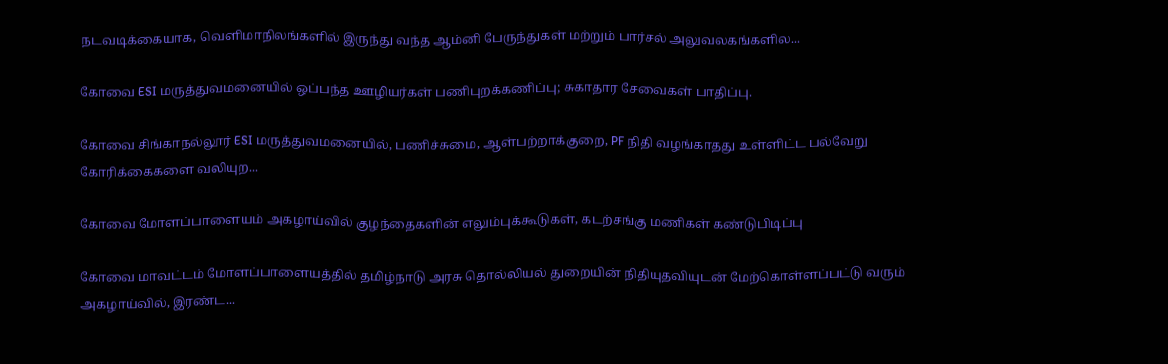நடவடிக்கையாக, வெளிமாநிலங்களில் இருந்து வந்த ஆம்னி பேருந்துகள் மற்றும் பார்சல் அலுவலகங்களில...

கோவை ESI மருத்துவமனையில் ஒப்பந்த ஊழியர்கள் பணிபுறக்கணிப்பு; சுகாதார சேவைகள் பாதிப்பு.

கோவை சிங்காநல்லூர் ESI மருத்துவமனையில், பணிச்சுமை, ஆள்பற்றாக்குறை, PF நிதி வழங்காதது உள்ளிட்ட பல்வேறு கோரிக்கைகளை வலியுற...

கோவை மோளப்பாளையம் அகழாய்வில் குழந்தைகளின் எலும்புக்கூடுகள், கடற்சங்கு மணிகள் கண்டுபிடிப்பு

கோவை மாவட்டம் மோளப்பாளையத்தில் தமிழ்நாடு அரசு தொல்லியல் துறையின் நிதியுதவியுடன் மேற்கொள்ளப்பட்டு வரும் அகழாய்வில், இரண்ட...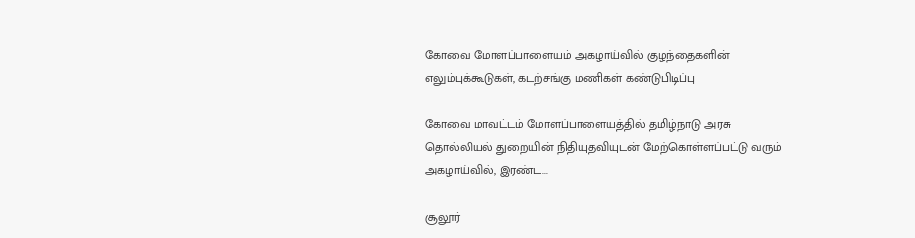கோவை மோளப்பாளையம் அகழாய்வில் குழந்தைகளின் எலும்புக்கூடுகள், கடற்சங்கு மணிகள் கண்டுபிடிப்பு

கோவை மாவட்டம் மோளப்பாளையத்தில் தமிழ்நாடு அரசு தொல்லியல் துறையின் நிதியுதவியுடன் மேற்கொள்ளப்பட்டு வரும் அகழாய்வில், இரண்ட...

சூலூர்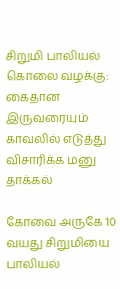சிறுமி பாலியல் கொலை வழக்கு: கைதான இருவரையும் காவலில் எடுத்து விசாரிக்க மனு தாக்கல்

கோவை அருகே 10 வயது சிறுமியை பாலியல்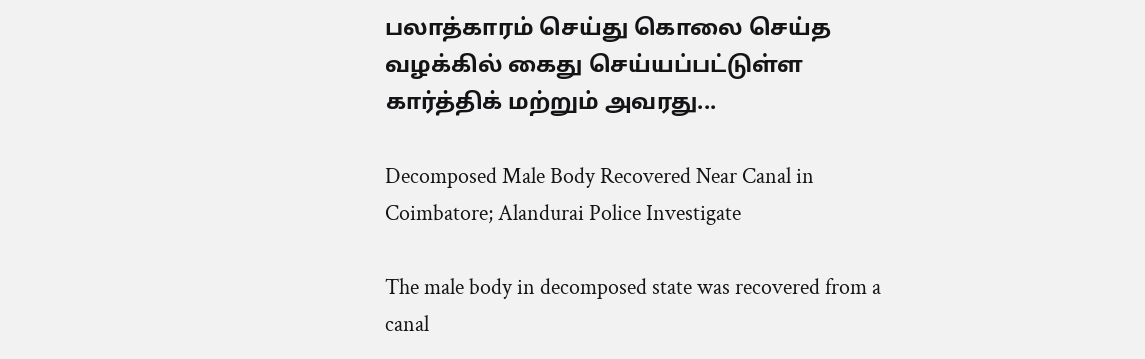பலாத்காரம் செய்து கொலை செய்த வழக்கில் கைது செய்யப்பட்டுள்ள கார்த்திக் மற்றும் அவரது...

Decomposed Male Body Recovered Near Canal in Coimbatore; Alandurai Police Investigate

The male body in decomposed state was recovered from a canal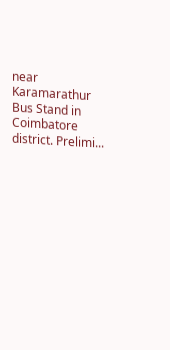near Karamarathur Bus Stand in Coimbatore district. Prelimi...